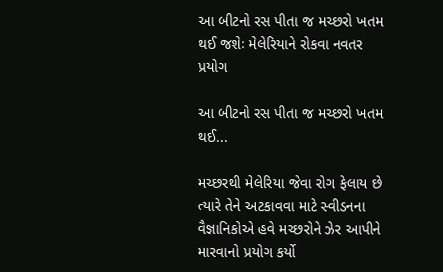આ બીટનો રસ પીતા જ મચ્છરો ખતમ થઈ જશેઃ મેલેરિયાને રોકવા નવતર પ્રયોગ

આ બીટનો રસ પીતા જ મચ્છરો ખતમ થઈ...

મચ્છરથી મેલેરિયા જેવા રોગ ફેલાય છે ત્યારે તેને અટકાવવા માટે સ્વીડનના વૈજ્ઞાનિકોએ હવે મચ્છરોને ઝેર આપીને મારવાનો પ્રયોગ કર્યો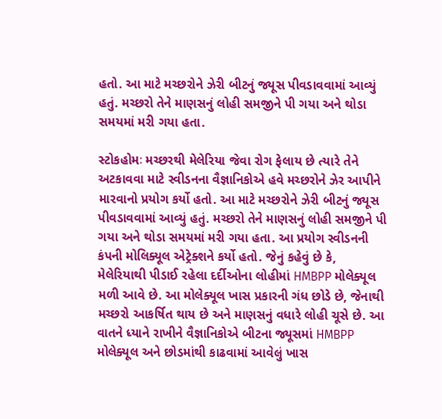હતો. આ માટે મચ્છરોને ઝેરી બીટનું જ્યૂસ પીવડાવવામાં આવ્યું હતું. મચ્છરો તેને માણસનું લોહી સમજીને પી ગયા અને થોડા સમયમાં મરી ગયા હતા.

સ્ટોકહોમઃ મચ્છરથી મેલેરિયા જેવા રોગ ફેલાય છે ત્યારે તેને અટકાવવા માટે સ્વીડનના વૈજ્ઞાનિકોએ હવે મચ્છરોને ઝેર આપીને મારવાનો પ્રયોગ કર્યો હતો. આ માટે મચ્છરોને ઝેરી બીટનું જ્યૂસ પીવડાવવામાં આવ્યું હતું. મચ્છરો તેને માણસનું લોહી સમજીને પી ગયા અને થોડા સમયમાં મરી ગયા હતા. આ પ્રયોગ સ્વીડનની કંપની મોલિક્યૂલ એટ્રેક્શને કર્યો હતો. જેનું કહેવું છે કે, મેલેરિયાથી પીડાઈ રહેલા દર્દીઓના લોહીમાં HMBPP મોલેક્યૂલ મળી આવે છે. આ મોલેક્યૂલ ખાસ પ્રકારની ગંધ છોડે છે, જેનાથી મચ્છરો આકર્ષિત થાય છે અને માણસનું વધારે લોહી ચૂસે છે. આ વાતને ધ્યાને રાખીને વૈજ્ઞાનિકોએ બીટના જ્યૂસમાં HMBPP મોલેક્યૂલ અને છોડમાંથી કાઢવામાં આવેલું ખાસ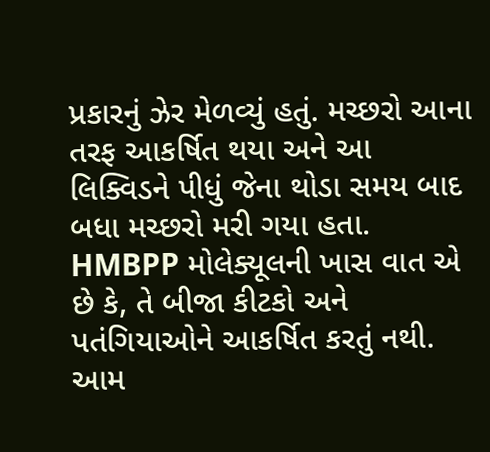પ્રકારનું ઝેર મેળવ્યું હતું. મચ્છરો આના તરફ આકર્ષિત થયા અને આ લિક્વિડને પીધું જેના થોડા સમય બાદ બધા મચ્છરો મરી ગયા હતા.
HMBPP મોલેક્યૂલની ખાસ વાત એ છે કે, તે બીજા કીટકો અને પતંગિયાઓને આકર્ષિત કરતું નથી. આમ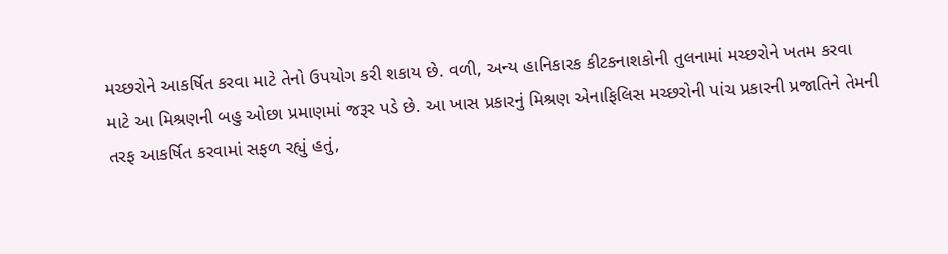મચ્છરોને આકર્ષિત કરવા માટે તેનો ઉપયોગ કરી શકાય છે. વળી, અન્ય હાનિકારક કીટકનાશકોની તુલનામાં મચ્છરોને ખતમ કરવા માટે આ મિશ્રણની બહુ ઓછા પ્રમાણમાં જરૂર પડે છે. આ ખાસ પ્રકારનું મિશ્રણ એનાફિલિસ મચ્છરોની પાંચ પ્રકારની પ્રજાતિને તેમની તરફ આકર્ષિત કરવામાં સફળ રહ્યું હતું,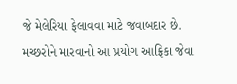જે મેલેરિયા ફેલાવવા માટે જવાબદાર છે. મચ્છરોને મારવાનો આ પ્રયોગ આફ્રિકા જેવા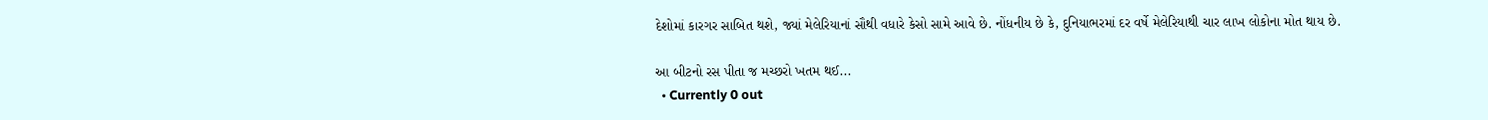દેશોમાં કારગર સાબિત થશે, જ્યાં મેલેરિયાનાં સૌથી વધારે કેસો સામે આવે છે. નોંધનીય છે કે, દુનિયાભરમાં દર વર્ષે મેલેરિયાથી ચાર લાખ લોકોના મોત થાય છે.

આ બીટનો રસ પીતા જ મચ્છરો ખતમ થઈ...
  • Currently 0 out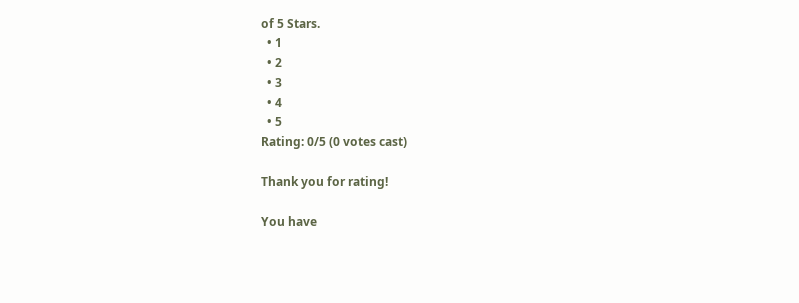of 5 Stars.
  • 1
  • 2
  • 3
  • 4
  • 5
Rating: 0/5 (0 votes cast)

Thank you for rating!

You have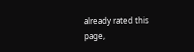already rated this page,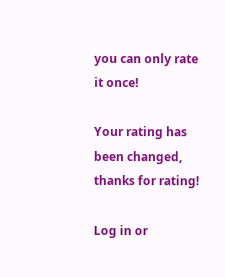you can only rate it once!

Your rating has been changed, thanks for rating!

Log in or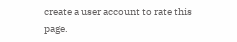create a user account to rate this page.